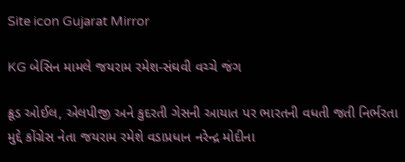Site icon Gujarat Mirror

KG બેસિન મામલે જયરામ રમેશ-સંઘવી વચ્ચે જંગ

ક્રૂડ ઓઈલ, એલપીજી અને કુદરતી ગેસની આયાત પર ભારતની વધતી જતી નિર્ભરતા મુદ્દે કોંગ્રેસ નેતા જયરામ રમેશે વડાપ્રધાન નરેન્દ્ર મોદીના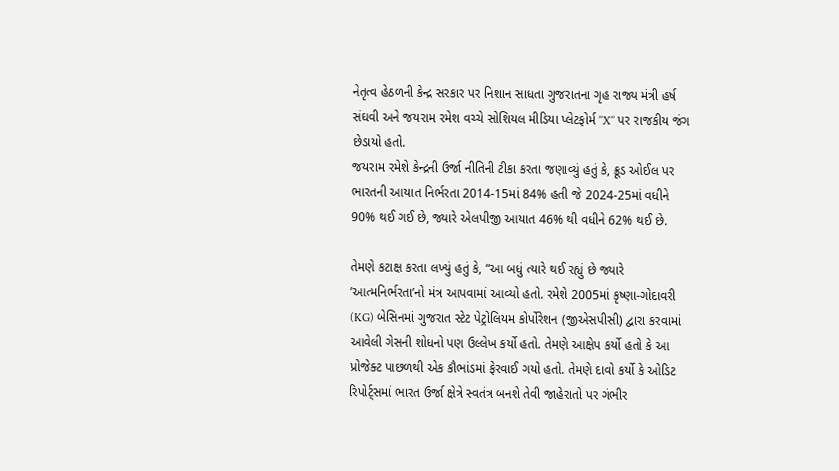નેતૃત્વ હેઠળની કેન્દ્ર સરકાર પર નિશાન સાધતા ગુજરાતના ગૃહ રાજ્ય મંત્રી હર્ષ સંઘવી અને જયરામ રમેશ વચ્ચે સોશિયલ મીડિયા પ્લેટફોર્મ ’’X’’ પર રાજકીય જંગ છેડાયો હતો.
જયરામ રમેશે કેન્દ્રની ઉર્જા નીતિની ટીકા કરતા જણાવ્યું હતું કે, ક્રૂડ ઓઈલ પર ભારતની આયાત નિર્ભરતા 2014-15માં 84% હતી જે 2024-25માં વધીને 90% થઈ ગઈ છે, જ્યારે એલપીજી આયાત 46% થી વધીને 62% થઈ છે.

તેમણે કટાક્ષ કરતા લખ્યું હતું કે, “આ બધું ત્યારે થઈ રહ્યું છે જ્યારે ’આત્મનિર્ભરતા’નો મંત્ર આપવામાં આવ્યો હતો. રમેશે 2005માં કૃષ્ણા-ગોદાવરી (KG) બેસિનમાં ગુજરાત સ્ટેટ પેટ્રોલિયમ કોર્પોરેશન (જીએસપીસી) દ્વારા કરવામાં આવેલી ગેસની શોધનો પણ ઉલ્લેખ કર્યો હતો. તેમણે આક્ષેપ કર્યો હતો કે આ પ્રોજેક્ટ પાછળથી એક કૌભાંડમાં ફેરવાઈ ગયો હતો. તેમણે દાવો કર્યો કે ઓડિટ રિપોર્ટ્સમાં ભારત ઉર્જા ક્ષેત્રે સ્વતંત્ર બનશે તેવી જાહેરાતો પર ગંભીર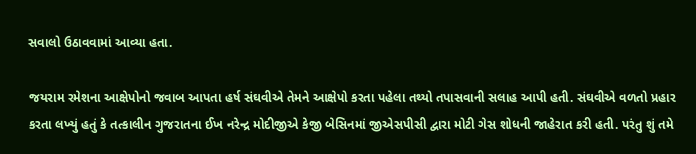સવાલો ઉઠાવવામાં આવ્યા હતા.

જયરામ રમેશના આક્ષેપોનો જવાબ આપતા હર્ષ સંઘવીએ તેમને આક્ષેપો કરતા પહેલા તથ્યો તપાસવાની સલાહ આપી હતી. સંઘવીએ વળતો પ્રહાર કરતા લખ્યું હતું કે તત્કાલીન ગુજરાતના ઈખ નરેન્દ્ર મોદીજીએ કેજી બેસિનમાં જીએસપીસી દ્વારા મોટી ગેસ શોધની જાહેરાત કરી હતી. પરંતુ શું તમે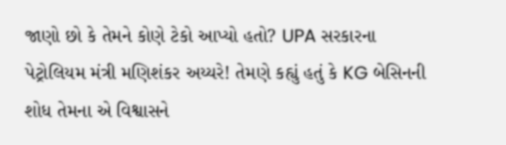જાણો છો કે તેમને કોણે ટેકો આપ્યો હતો? UPA સરકારના પેટ્રોલિયમ મંત્રી મણિશંકર અય્યરે! તેમણે કહ્યું હતું કે KG બેસિનની શોધ તેમના એ વિશ્વાસને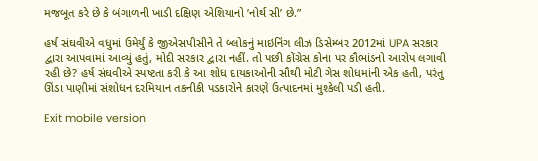મજબૂત કરે છે કે બંગાળની ખાડી દક્ષિણ એશિયાનો ’નોર્થ સી’ છે.”

હર્ષ સંઘવીએ વધુમાં ઉમેર્યું કે જીએસપીસીને તે બ્લોકનું માઇનિંગ લીઝ ડિસેમ્બર 2012માં UPA સરકાર દ્વારા આપવામાં આવ્યું હતું, મોદી સરકાર દ્વારા નહીં. તો પછી કોંગ્રેસ કોના પર કૌભાંડનો આરોપ લગાવી રહી છે? હર્ષ સંઘવીએ સ્પષ્ટતા કરી કે આ શોધ દાયકાઓની સૌથી મોટી ગેસ શોધમાંની એક હતી, પરંતુ ઊંડા પાણીમાં સંશોધન દરમિયાન તકનીકી પડકારોને કારણે ઉત્પાદનમાં મુશ્કેલી પડી હતી.

Exit mobile version